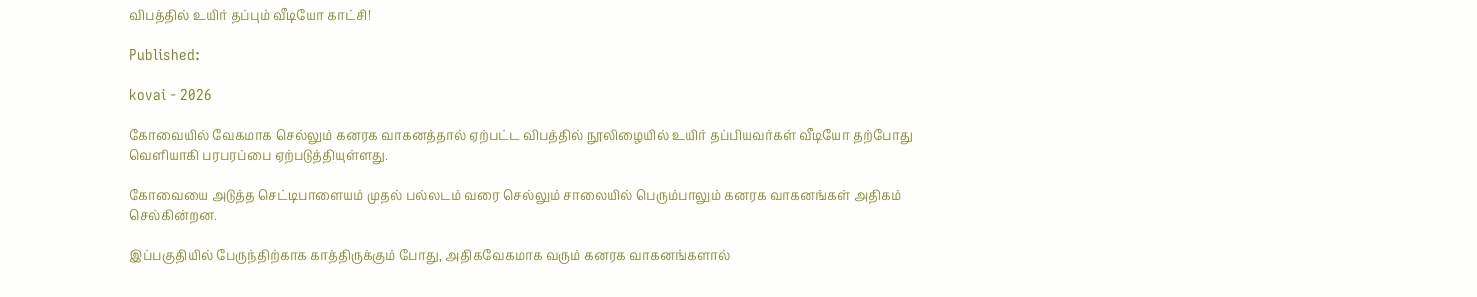விபத்தில் உயிர் தப்பும் வீடியோ காட்சி!

Published:

kovai - 2026

கோவையில் வேகமாக செல்லும் கனரக வாகனத்தால் ஏற்பட்ட விபத்தில் நூலிழையில் உயிர் தப்பியவர்கள் வீடியோ தற்போது வெளியாகி பரபரப்பை ஏற்படுத்தியுள்ளது.

கோவையை அடுத்த செட்டிபாளையம் முதல் பல்லடம் வரை செல்லும் சாலையில் பெரும்பாலும் கனரக வாகனங்கள் அதிகம் செல்கின்றன.

இப்பகுதியில் பேருந்திற்காக காத்திருக்கும் போது, அதிகவேகமாக வரும் கனரக வாகனங்களால்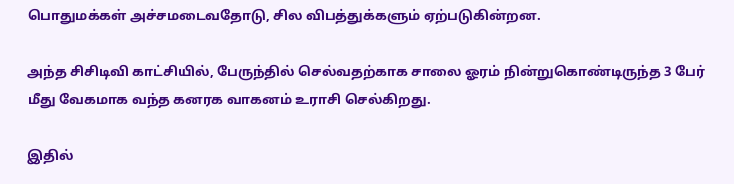பொதுமக்கள் அச்சமடைவதோடு, சில விபத்துக்களும் ஏற்படுகின்றன.

அந்த சிசிடிவி காட்சியில், பேருந்தில் செல்வதற்காக சாலை ஓரம் நின்றுகொண்டிருந்த 3 பேர் மீது வேகமாக வந்த கனரக வாகனம் உராசி செல்கிறது.

இதில்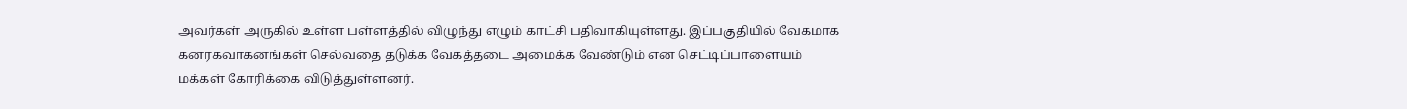அவர்கள் அருகில் உள்ள பள்ளத்தில் விழுந்து எழும் காட்சி பதிவாகியுள்ளது. இப்பகுதியில் வேகமாக கனரகவாகனங்கள் செல்வதை தடுக்க வேகத்தடை அமைக்க வேண்டும் என செட்டிப்பாளையம் மக்கள் கோரிக்கை விடுத்துள்ளனர்.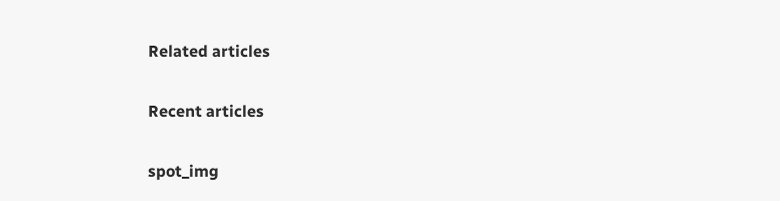Related articles

Recent articles

spot_img